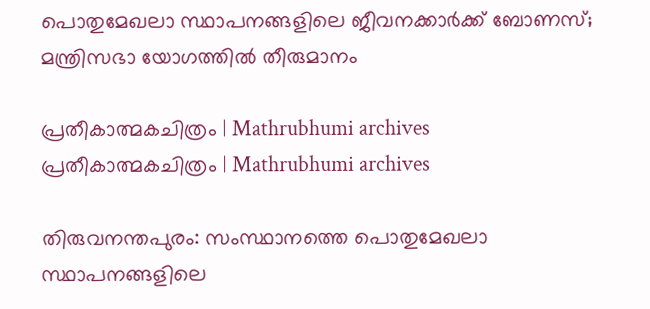പൊതുമേഖലാ സ്ഥാപനങ്ങളിലെ ജീവനക്കാര്‍ക്ക് ബോണസ്; മന്ത്രിസഭാ യോഗത്തില്‍ തീരുമാനം

പ്രതീകാത്മകചിത്രം | Mathrubhumi archives
പ്രതീകാത്മകചിത്രം | Mathrubhumi archives

തിരുവനന്തപുരം: സംസ്ഥാനത്തെ പൊതുമേഖലാ സ്ഥാപനങ്ങളിലെ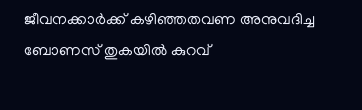ജീവനക്കാര്‍ക്ക് കഴിഞ്ഞതവണ അനുവദിച്ച ബോണസ് തുകയില്‍ കുറവ്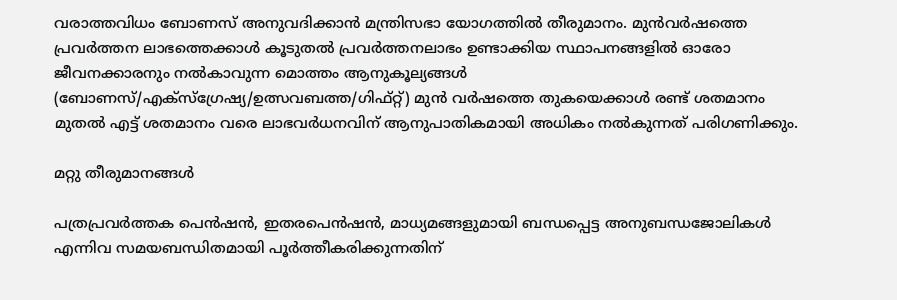വരാത്തവിധം ബോണസ് അനുവദിക്കാന്‍ മന്ത്രിസഭാ യോഗത്തില്‍ തീരുമാനം. മുന്‍വര്‍ഷത്തെ പ്രവര്‍ത്തന ലാഭത്തെക്കാള്‍ കൂടുതല്‍ പ്രവര്‍ത്തനലാഭം ഉണ്ടാക്കിയ സ്ഥാപനങ്ങളില്‍ ഓരോ ജീവനക്കാരനും നല്‍കാവുന്ന മൊത്തം ആനുകൂല്യങ്ങള്‍ (ബോണസ്/എക്‌സ്‌ഗ്രേഷ്യ/ഉത്സവബത്ത/ഗിഫ്റ്റ്) മുന്‍ വര്‍ഷത്തെ തുകയെക്കാള്‍ രണ്ട് ശതമാനം മുതല്‍ എട്ട് ശതമാനം വരെ ലാഭവര്‍ധനവിന് ആനുപാതികമായി അധികം നല്‍കുന്നത് പരിഗണിക്കും.

മറ്റു തീരുമാനങ്ങള്‍

പത്രപ്രവര്‍ത്തക പെന്‍ഷന്‍, ഇതരപെന്‍ഷന്‍, മാധ്യമങ്ങളുമായി ബന്ധപ്പെട്ട അനുബന്ധജോലികള്‍ എന്നിവ സമയബന്ധിതമായി പൂര്‍ത്തീകരിക്കുന്നതിന്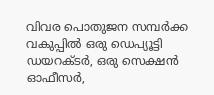വിവര പൊതുജന സമ്പര്‍ക്ക വകുപ്പില്‍ ഒരു ഡെപ്യൂട്ടി ഡയറക്ടര്‍, ഒരു സെക്ഷന്‍ ഓഫീസര്‍,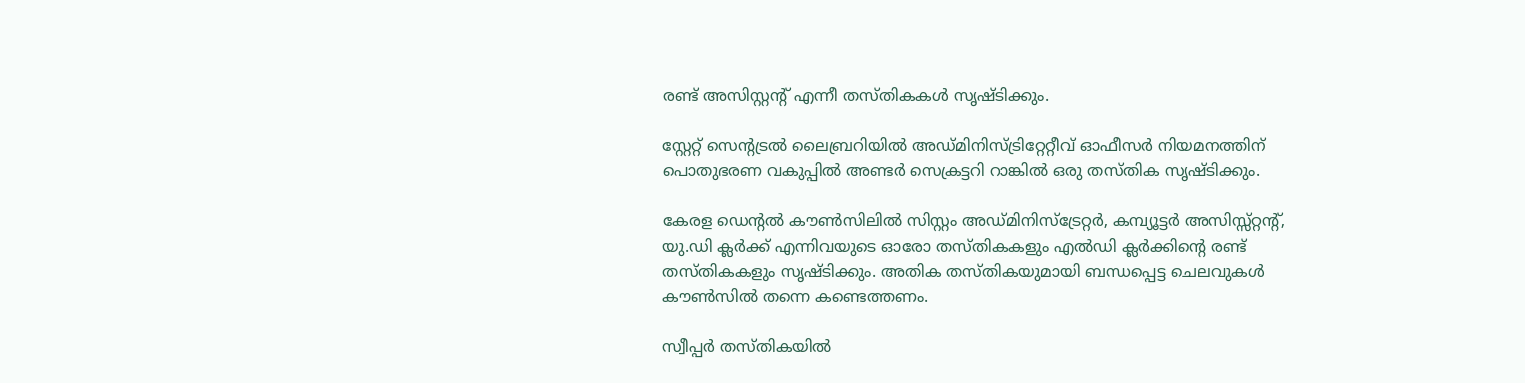രണ്ട് അസിസ്റ്റന്റ് എന്നീ തസ്തികകള്‍ സൃഷ്ടിക്കും.

സ്റ്റേറ്റ് സെന്റട്രല്‍ ലൈബ്രറിയില്‍ അഡ്മിനിസ്ട്രിറ്റേറ്റീവ് ഓഫീസര്‍ നിയമനത്തിന് പൊതുഭരണ വകുപ്പില്‍ അണ്ടര്‍ സെക്രട്ടറി റാങ്കില്‍ ഒരു തസ്തിക സൃഷ്ടിക്കും.

കേരള ഡെന്റല്‍ കൗണ്‍സിലില്‍ സിസ്റ്റം അഡ്മിനിസ്‌ട്രേറ്റര്‍, കമ്പ്യൂട്ടര്‍ അസിസ്സ്റ്റന്റ്, യു.ഡി ക്ലര്‍ക്ക് എന്നിവയുടെ ഓരോ തസ്തികകളും എല്‍ഡി ക്ലര്‍ക്കിന്റെ രണ്ട് തസ്തികകളും സൃഷ്ടിക്കും. അതിക തസ്തികയുമായി ബന്ധപ്പെട്ട ചെലവുകള്‍ കൗണ്‍സില്‍ തന്നെ കണ്ടെത്തണം.

സ്വീപ്പര്‍ തസ്തികയില്‍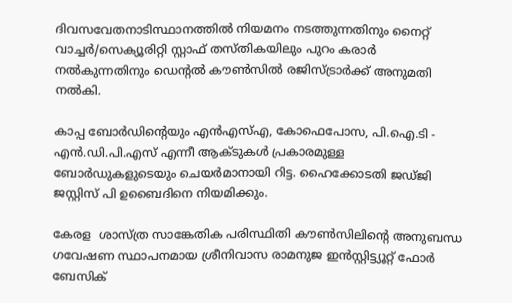ദിവസവേതനാടിസ്ഥാനത്തില്‍ നിയമനം നടത്തുന്നതിനും നൈറ്റ് വാച്ചര്‍/സെക്യൂരിറ്റി സ്റ്റാഫ് തസ്തികയിലും പുറം കരാര്‍ നല്‍കുന്നതിനും ഡെന്റല്‍ കൗണ്‍സില്‍ രജിസ്ട്രാര്‍ക്ക് അനുമതി നല്‍കി.

കാപ്പ ബോര്‍ഡിന്റെയും എന്‍എസ്എ, കോഫെപോസ, പി.ഐ.ടി - എന്‍.ഡി.പി.എസ് എന്നീ ആക്ടുകള്‍ പ്രകാരമുള്ള ബോര്‍ഡുകളുടെയും ചെയര്‍മാനായി റിട്ട. ഹൈക്കോടതി ജഡ്ജി ജസ്റ്റിസ് പി ഉബൈദിനെ നിയമിക്കും.

കേരള  ശാസ്ത്ര സാങ്കേതിക പരിസ്ഥിതി കൗണ്‍സിലിന്റെ അനുബന്ധ ഗവേഷണ സ്ഥാപനമായ ശ്രീനിവാസ രാമനുജ ഇന്‍സ്റ്റിട്ട്യൂറ്റ് ഫോര്‍ ബേസിക്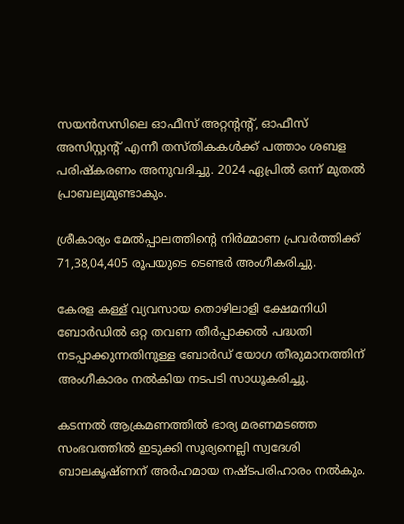സയന്‍സസിലെ ഓഫീസ് അറ്റന്റന്റ്, ഓഫീസ് അസിസ്റ്റന്റ് എന്നീ തസ്തികകള്‍ക്ക് പത്താം ശബള പരിഷ്‌കരണം അനുവദിച്ചു. 2024 ഏപ്രില്‍ ഒന്ന് മുതല്‍ പ്രാബല്യമുണ്ടാകും.

ശ്രീകാര്യം മേല്‍പ്പാലത്തിന്റെ നിര്‍മ്മാണ പ്രവര്‍ത്തിക്ക് 71,38,04,405 രൂപയുടെ ടെണ്ടര്‍ അംഗീകരിച്ചു.

കേരള കള്ള് വ്യവസായ തൊഴിലാളി ക്ഷേമനിധി ബോര്‍ഡില്‍ ഒറ്റ തവണ തീര്‍പ്പാക്കല്‍ പദ്ധതി നടപ്പാക്കുന്നതിനുള്ള ബോര്‍ഡ് യോഗ തീരുമാനത്തിന് അംഗീകാരം നല്‍കിയ നടപടി സാധൂകരിച്ചു.

കടന്നല്‍ ആക്രമണത്തില്‍ ഭാര്യ മരണമടഞ്ഞ സംഭവത്തില്‍ ഇടുക്കി സൂര്യനെല്ലി സ്വദേശി ബാലകൃഷ്ണന് അര്‍ഹമായ നഷ്ടപരിഹാരം നല്‍കും.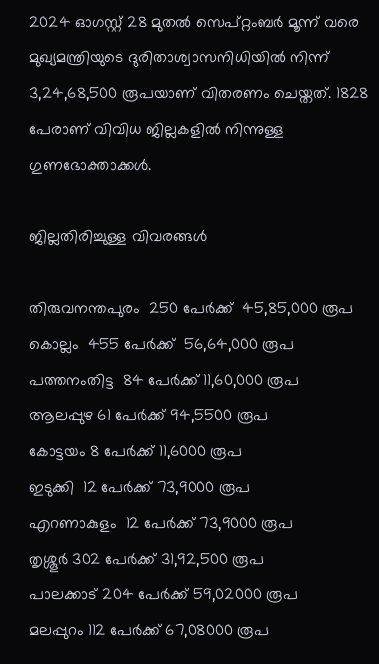2024 ഓഗസ്റ്റ് 28 മുതല്‍ സെപ്റ്റംബര്‍ മൂന്ന് വരെ മുഖ്യമന്ത്രിയുടെ ദുരിതാശ്വാസനിധിയില്‍ നിന്ന് 3,24,68,500 രൂപയാണ് വിതരണം ചെയ്തത്. 1828 പേരാണ് വിവിധ ജില്ലകളില്‍ നിന്നുള്ള ഗുണഭോക്താക്കള്‍.

ജില്ലതിരിച്ചുള്ള വിവരങ്ങള്‍

തിരുവനന്തപുരം  250 പേര്‍ക്ക്  45,85,000 രൂപ
കൊല്ലം  455 പേര്‍ക്ക്  56,64,000 രൂപ
പത്തനംതിട്ട  84 പേര്‍ക്ക് 11,60,000 രൂപ
ആലപ്പുഴ 61 പേര്‍ക്ക് 94,5500 രൂപ
കോട്ടയം 8 പേര്‍ക്ക് 11,6000 രൂപ
ഇടുക്കി  12 പേര്‍ക്ക് 73,9000 രൂപ
എറണാകുളം  12 പേര്‍ക്ക് 73,9000 രൂപ
തൃശ്ശൂര്‍ 302 പേര്‍ക്ക് 31,92,500 രൂപ
പാലക്കാട് 204 പേര്‍ക്ക് 59,02000 രൂപ
മലപ്പുറം 112 പേര്‍ക്ക് 67,08000 രൂപ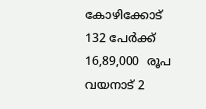കോഴിക്കോട്  132 പേര്‍ക്ക് 16,89,000  രൂപ
വയനാട് 2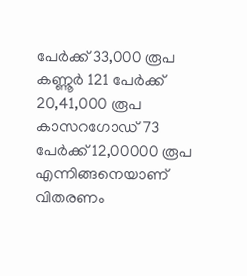പേര്‍ക്ക് 33,000 രൂപ
കണ്ണൂര്‍ 121 പേര്‍ക്ക് 20,41,000 രൂപ
കാസറഗോഡ് 73 പേര്‍ക്ക് 12,00000 രൂപ എന്നിങ്ങനെയാണ് വിതരണം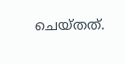ചെയ്തത്.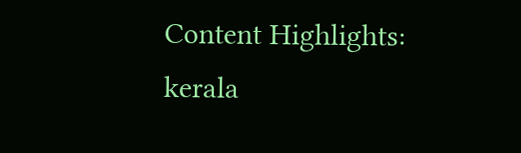Content Highlights: kerala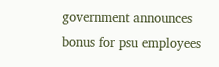government announces bonus for psu employees